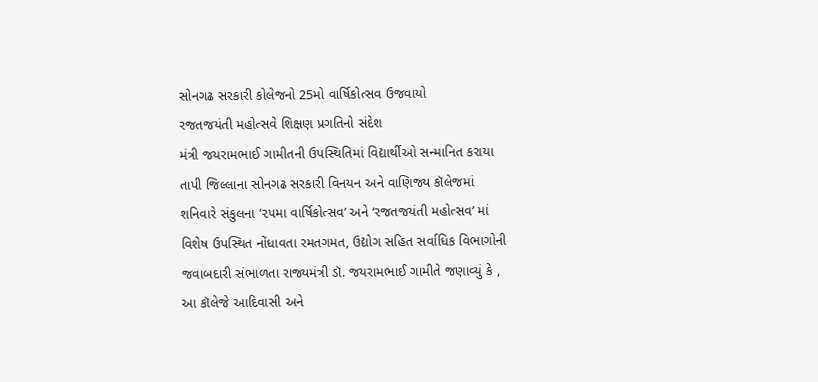સોનગઢ સરકારી કોલેજનો 25મો વાર્ષિકોત્સવ ઉજવાયો
રજતજયંતી મહોત્સવે શિક્ષણ પ્રગતિનો સંદેશ
મંત્રી જયરામભાઈ ગામીતની ઉપસ્થિતિમાં વિદ્યાર્થીઓ સન્માનિત કરાયા
તાપી જિલ્લાના સોનગઢ સરકારી વિનયન અને વાણિજ્ય કૉલેજમાં શનિવારે સંકુલના ‘૨૫મા વાર્ષિકોત્સવ’ અને ‘રજતજયંતી મહોત્સવ’ માં વિશેષ ઉપસ્થિત નોંધાવતા રમતગમત, ઉદ્યોગ સહિત સર્વાધિક વિભાગોની જવાબદારી સંભાળતા રાજ્યમંત્રી ડૉ. જયરામભાઈ ગામીતે જણાવ્યું કે , આ કૉલેજે આદિવાસી અને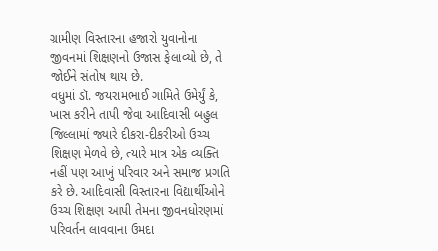ગ્રામીણ વિસ્તારના હજારો યુવાનોના જીવનમાં શિક્ષણનો ઉજાસ ફેલાવ્યો છે, તે જોઈને સંતોષ થાય છે.
વધુમાં ડૉ. જયરામભાઈ ગામિતે ઉમેર્યું કે, ખાસ કરીને તાપી જેવા આદિવાસી બહુલ જિલ્લામાં જ્યારે દીકરા-દીકરીઓ ઉચ્ચ શિક્ષણ મેળવે છે, ત્યારે માત્ર એક વ્યક્તિ નહીં પણ આખું પરિવાર અને સમાજ પ્રગતિ કરે છે. આદિવાસી વિસ્તારના વિદ્યાર્થીઓને ઉચ્ચ શિક્ષણ આપી તેમના જીવનધોરણમાં પરિવર્તન લાવવાના ઉમદા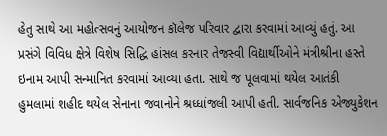હેતુ સાથે આ મહોત્સવનું આયોજન કૉલેજ પરિવાર દ્વારા કરવામાં આવ્યું હતું. આ પ્રસંગે વિવિધ ક્ષેત્રે વિશેષ સિદ્ધિ હાંસલ કરનાર તેજસ્વી વિદ્યાર્થીઓને મંત્રીશ્રીના હસ્તે ઇનામ આપી સન્માનિત કરવામાં આવ્યા હતા. સાથે જ પૂલવામાં થયેલ આતંકી હુમલામાં શહીદ થયેલ સેનાના જવાનોને શ્રધ્ધાંજલી આપી હતી. સાર્વજનિક એજ્યુકેશન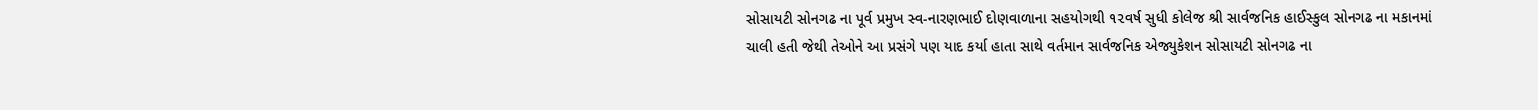સોસાયટી સોનગઢ ના પૂર્વ પ્રમુખ સ્વ-નારણભાઈ દોણવાળાના સહયોગથી ૧૨વર્ષ સુધી કોલેજ શ્રી સાર્વજનિક હાઈસ્કુલ સોનગઢ ના મકાનમાં ચાલી હતી જેથી તેઓને આ પ્રસંગે પણ યાદ કર્યા હાતા સાથે વર્તમાન સાર્વજનિક એજ્યુકેશન સોસાયટી સોનગઢ ના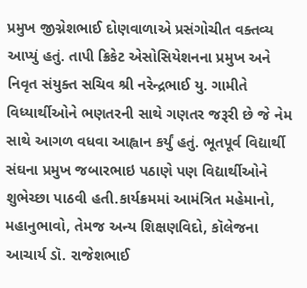પ્રમુખ જીગ્નેશભાઈ દોણવાળાએ પ્રસંગોચીત વક્તવ્ય આપ્યું હતું. તાપી ક્રિકેટ એસોસિયેશનના પ્રમુખ અને નિવૃત સંયુક્ત સચિવ શ્રી નરેન્દ્રભાઈ યુ. ગામીતે વિધ્યાર્થીઓને ભણતરની સાથે ગણતર જરૂરી છે જે નેમ સાથે આગળ વધવા આહ્વાન કર્યું હતું. ભૂતપૂર્વ વિદ્યાર્થી સંઘના પ્રમુખ જબારભાઇ પઠાણે પણ વિદ્યાર્થીઓને શુભેચ્છા પાઠવી હતી.કાર્યક્રમમાં આમંત્રિત મહેમાનો, મહાનુભાવો, તેમજ અન્ય શિક્ષણવિદો, કૉલેજના આચાર્ય ડૉ. રાજેશભાઈ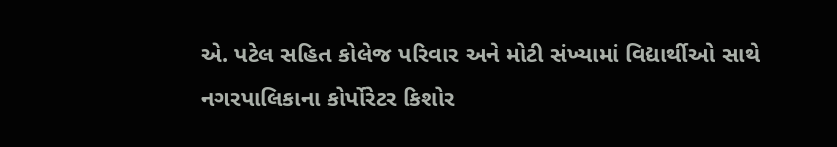એ. પટેલ સહિત કોલેજ પરિવાર અને મોટી સંખ્યામાં વિદ્યાર્થીઓ સાથે નગરપાલિકાના કોર્પોરેટર કિશોર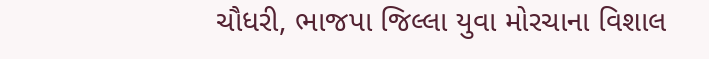ચૌધરી, ભાજપા જિલ્લા યુવા મોરચાના વિશાલ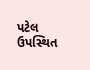પટેલ ઉપસ્થિત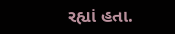રહ્યાં હતા.